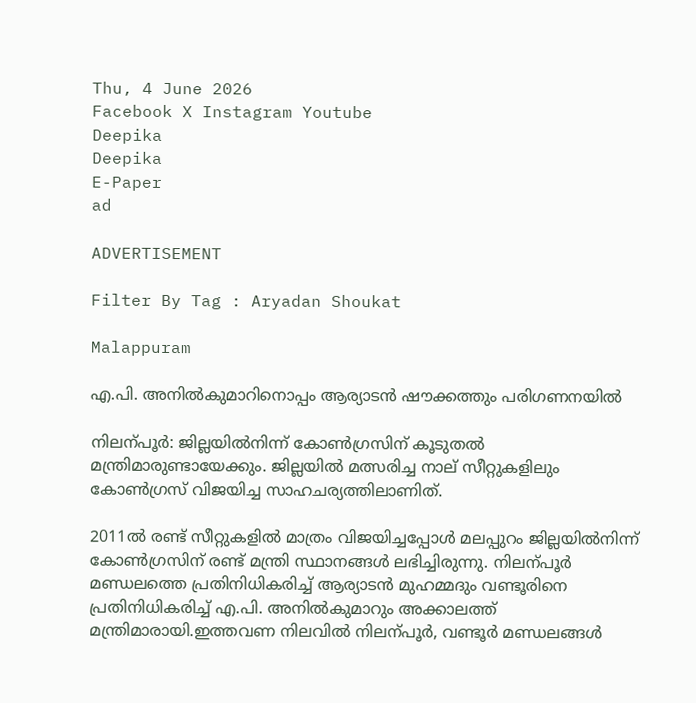Thu, 4 June 2026
Facebook X Instagram Youtube
Deepika
Deepika
E-Paper
ad

ADVERTISEMENT

Filter By Tag : Aryadan Shoukat

Malappuram

എ.പി. അനിൽകുമാറിനൊപ്പം ആര്യാടൻ ഷൗക്കത്തും പരിഗണനയിൽ

നിലന്പൂർ: ജില്ലയിൽനിന്ന് കോണ്‍ഗ്രസിന് കൂടുതൽ മന്ത്രിമാരുണ്ടായേക്കും. ജില്ലയിൽ മത്സരിച്ച നാല് സീറ്റുകളിലും കോണ്‍ഗ്രസ് വിജയിച്ച സാഹചര്യത്തിലാണിത്.

2011ൽ രണ്ട് സീറ്റുകളിൽ മാത്രം വിജയിച്ചപ്പോൾ മലപ്പുറം ജില്ലയിൽനിന്ന് കോണ്‍ഗ്രസിന് രണ്ട് മന്ത്രി സ്ഥാനങ്ങൾ ലഭിച്ചിരുന്നു. നിലന്പൂർ മണ്ഡലത്തെ പ്രതിനിധികരിച്ച് ആര്യാടൻ മുഹമ്മദും വണ്ടൂരിനെ പ്രതിനിധികരിച്ച് എ.പി. അനിൽകുമാറും അക്കാലത്ത് മന്ത്രിമാരായി.ഇത്തവണ നിലവിൽ നിലന്പൂർ, വണ്ടൂർ മണ്ഡലങ്ങൾ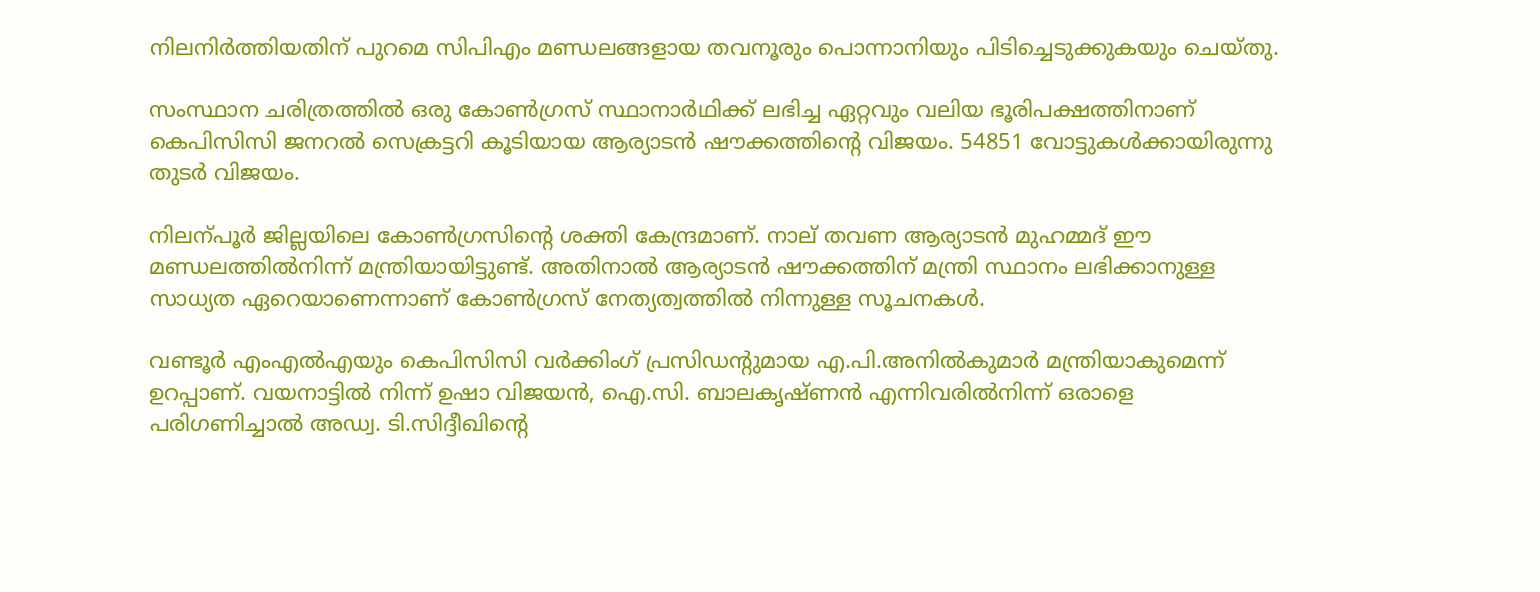നിലനിർത്തിയതിന് പുറമെ സിപിഎം മണ്ഡലങ്ങളായ തവനൂരും പൊന്നാനിയും പിടിച്ചെടുക്കുകയും ചെയ്തു.

സംസ്ഥാന ചരിത്രത്തിൽ ഒരു കോണ്‍ഗ്രസ് സ്ഥാനാർഥിക്ക് ലഭിച്ച ഏറ്റവും വലിയ ഭൂരിപക്ഷത്തിനാണ് കെപിസിസി ജനറൽ സെക്രട്ടറി കൂടിയായ ആര്യാടൻ ഷൗക്കത്തിന്‍റെ വിജയം. 54851 വോട്ടുകൾക്കായിരുന്നു തുടർ വിജയം.

നിലന്പൂർ ജില്ലയിലെ കോണ്‍ഗ്രസിന്‍റെ ശക്തി കേന്ദ്രമാണ്. നാല് തവണ ആര്യാടൻ മുഹമ്മദ് ഈ മണ്ഡലത്തിൽനിന്ന് മന്ത്രിയായിട്ടുണ്ട്. അതിനാൽ ആര്യാടൻ ഷൗക്കത്തിന് മന്ത്രി സ്ഥാനം ലഭിക്കാനുള്ള സാധ്യത ഏറെയാണെന്നാണ് കോണ്‍ഗ്രസ് നേത്യത്വത്തിൽ നിന്നുള്ള സൂചനകൾ.

വണ്ടൂർ എംഎൽഎയും കെപിസിസി വർക്കിംഗ് പ്രസിഡന്‍റുമായ എ.പി.അനിൽകുമാർ മന്ത്രിയാകുമെന്ന് ഉറപ്പാണ്. വയനാട്ടിൽ നിന്ന് ഉഷാ വിജയൻ, ഐ.സി. ബാലകൃഷ്ണൻ എന്നിവരിൽനിന്ന് ഒരാളെ പരിഗണിച്ചാൽ അഡ്വ. ടി.സിദ്ദീഖിന്‍റെ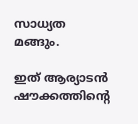സാധ്യത മങ്ങും.

ഇത് ആര്യാടൻ ഷൗക്കത്തിന്‍റെ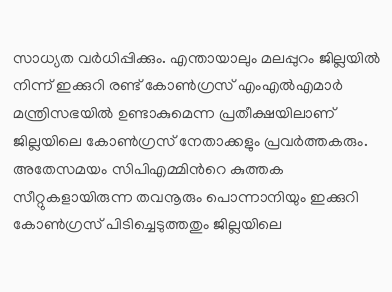സാധ്യത വർധിപ്പിക്കും. എന്തായാലും മലപ്പുറം ജില്ലയിൽ നിന്ന് ഇക്കുറി രണ്ട് കോണ്‍ഗ്രസ് എംഎൽഎമാർ മന്ത്രിസഭയിൽ ഉണ്ടാകുമെന്ന പ്രതീക്ഷയിലാണ് ജില്ലയിലെ കോണ്‍ഗ്രസ് നേതാക്കളും പ്രവർത്തകരും.
അതേസമയം സിപിഎമ്മിന്‍റെ കുത്തക സീറ്റുകളായിരുന്ന തവനൂരും പൊന്നാനിയും ഇക്കുറി കോണ്‍ഗ്രസ് പിടിച്ചെടുത്തതും ജില്ലയിലെ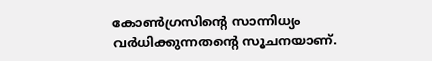കോണ്‍ഗ്രസിന്‍റെ സാന്നിധ്യം വർധിക്കുന്നതന്‍റെ സൂചനയാണ്.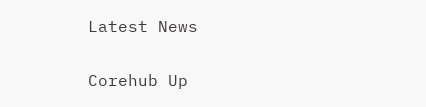Latest News

Corehub Up